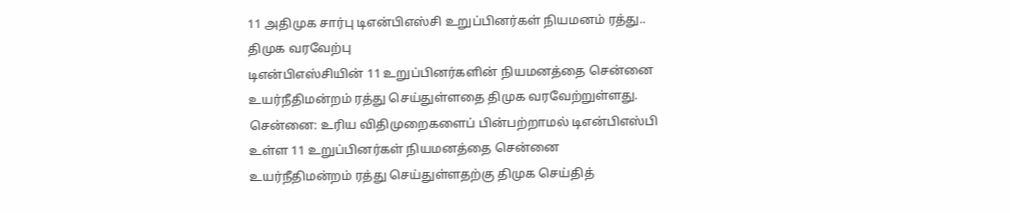11 அதிமுக சார்பு டிஎன்பிஎஸ்சி உறுப்பினர்கள் நியமனம் ரத்து.. திமுக வரவேற்பு
டிஎன்பிஎஸ்சியின் 11 உறுப்பினர்களின் நியமனத்தை சென்னை உயர்நீதிமன்றம் ரத்து செய்துள்ளதை திமுக வரவேற்றுள்ளது.
சென்னை: உரிய விதிமுறைகளைப் பின்பற்றாமல் டிஎன்பிஎஸ்பி உள்ள 11 உறுப்பினர்கள் நியமனத்தை சென்னை உயர்நீதிமன்றம் ரத்து செய்துள்ளதற்கு திமுக செய்தித்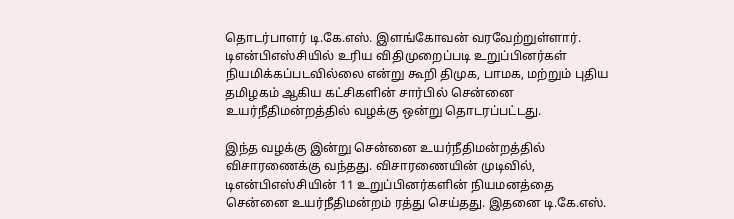தொடர்பாளர் டி.கே.எஸ். இளங்கோவன் வரவேற்றுள்ளார்.
டிஎன்பிஎஸ்சியில் உரிய விதிமுறைப்படி உறுப்பினர்கள் நியமிக்கப்படவில்லை என்று கூறி திமுக, பாமக, மற்றும் புதிய தமிழகம் ஆகிய கட்சிகளின் சார்பில் சென்னை உயர்நீதிமன்றத்தில் வழக்கு ஒன்று தொடரப்பட்டது.

இந்த வழக்கு இன்று சென்னை உயர்நீதிமன்றத்தில் விசாரணைக்கு வந்தது. விசாரணையின் முடிவில், டிஎன்பிஎஸ்சியின் 11 உறுப்பினர்களின் நியமனத்தை சென்னை உயர்நீதிமன்றம் ரத்து செய்தது. இதனை டி.கே.எஸ்.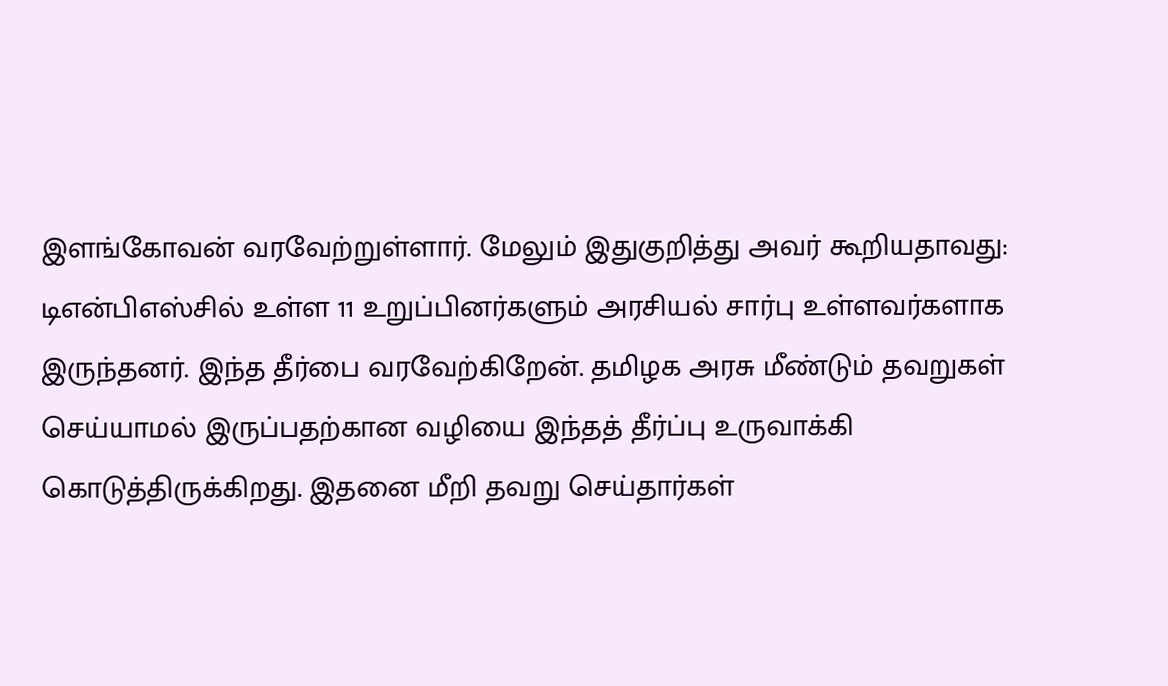இளங்கோவன் வரவேற்றுள்ளார். மேலும் இதுகுறித்து அவர் கூறியதாவது:
டிஎன்பிஎஸ்சில் உள்ள 11 உறுப்பினர்களும் அரசியல் சார்பு உள்ளவர்களாக இருந்தனர். இந்த தீர்பை வரவேற்கிறேன். தமிழக அரசு மீண்டும் தவறுகள் செய்யாமல் இருப்பதற்கான வழியை இந்தத் தீர்ப்பு உருவாக்கி கொடுத்திருக்கிறது. இதனை மீறி தவறு செய்தார்கள்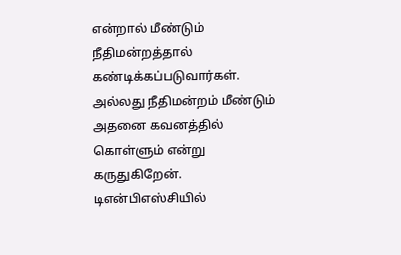என்றால் மீண்டும் நீதிமன்றத்தால் கண்டிக்கப்படுவார்கள். அல்லது நீதிமன்றம் மீண்டும் அதனை கவனத்தில் கொள்ளும் என்று கருதுகிறேன்.
டிஎன்பிஎஸ்சியில்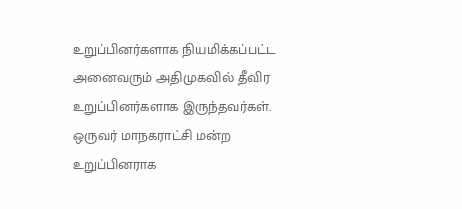உறுப்பினர்களாக நியமிக்கப்பட்ட அனைவரும் அதிமுகவில் தீவிர உறுப்பினர்களாக இருந்தவர்கள். ஒருவர் மாநகராட்சி மன்ற உறுப்பினராக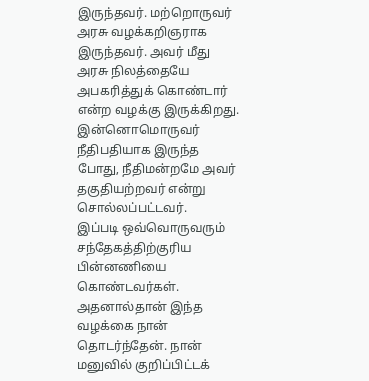இருந்தவர். மற்றொருவர் அரசு வழக்கறிஞராக இருந்தவர். அவர் மீது அரசு நிலத்தையே அபகரித்துக் கொண்டார் என்ற வழக்கு இருக்கிறது. இன்னொமொருவர் நீதிபதியாக இருந்த போது, நீதிமன்றமே அவர் தகுதியற்றவர் என்று சொல்லப்பட்டவர்.
இப்படி ஒவ்வொருவரும் சந்தேகத்திற்குரிய பின்னணியை கொண்டவர்கள். அதனால்தான் இந்த வழக்கை நான் தொடர்ந்தேன். நான் மனுவில் குறிப்பிட்டக்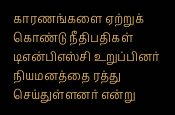காரணங்களை ஏற்றுக் கொண்டு நீதிபதிகள் டிஎன்பிஎஸ்சி உறுப்பினர் நியமனத்தை ரத்து செய்துள்ளனர் என்று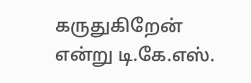கருதுகிறேன் என்று டி.கே.எஸ்.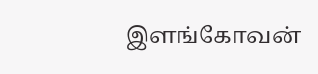இளங்கோவன்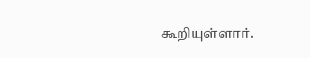கூறியுள்ளார்.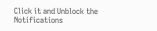Click it and Unblock the Notifications